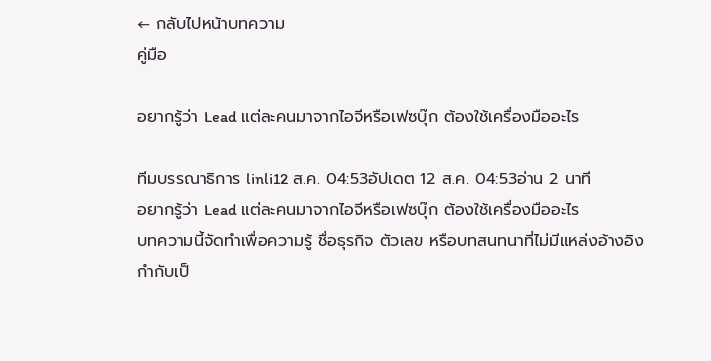← กลับไปหน้าบทความ
คู่มือ

อยากรู้ว่า Lead แต่ละคนมาจากไอจีหรือเฟซบุ๊ก ต้องใช้เครื่องมืออะไร

ทีมบรรณาธิการ linli12 ส.ค. 04:53อัปเดต 12 ส.ค. 04:53อ่าน 2 นาที
อยากรู้ว่า Lead แต่ละคนมาจากไอจีหรือเฟซบุ๊ก ต้องใช้เครื่องมืออะไร
บทความนี้จัดทำเพื่อความรู้ ชื่อธุรกิจ ตัวเลข หรือบทสนทนาที่ไม่มีแหล่งอ้างอิงกำกับเป็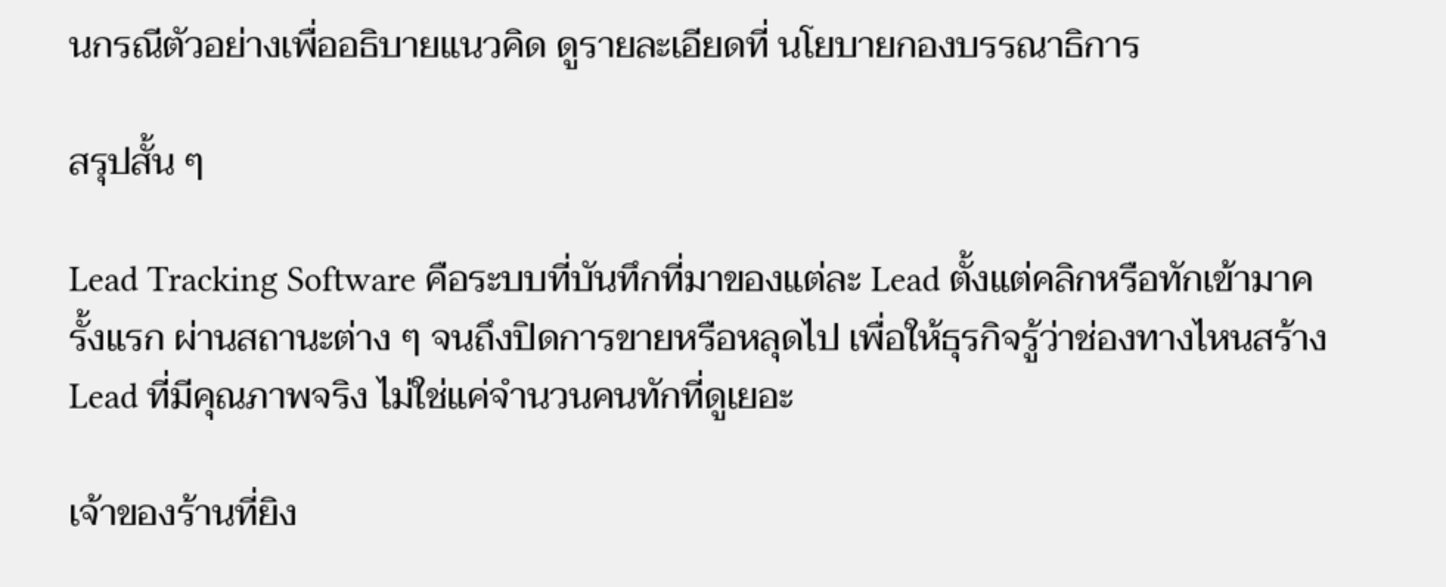นกรณีตัวอย่างเพื่ออธิบายแนวคิด ดูรายละเอียดที่ นโยบายกองบรรณาธิการ

สรุปสั้น ๆ

Lead Tracking Software คือระบบที่บันทึกที่มาของแต่ละ Lead ตั้งแต่คลิกหรือทักเข้ามาครั้งแรก ผ่านสถานะต่าง ๆ จนถึงปิดการขายหรือหลุดไป เพื่อให้ธุรกิจรู้ว่าช่องทางไหนสร้าง Lead ที่มีคุณภาพจริง ไม่ใช่แค่จำนวนคนทักที่ดูเยอะ

เจ้าของร้านที่ยิง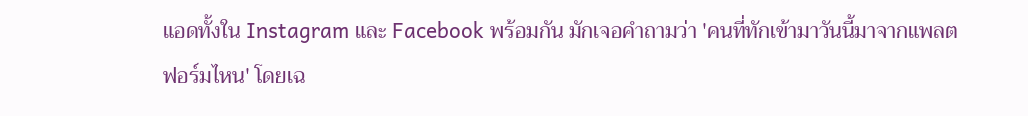แอดทั้งใน Instagram และ Facebook พร้อมกัน มักเจอคำถามว่า 'คนที่ทักเข้ามาวันนี้มาจากแพลตฟอร์มไหน' โดยเฉ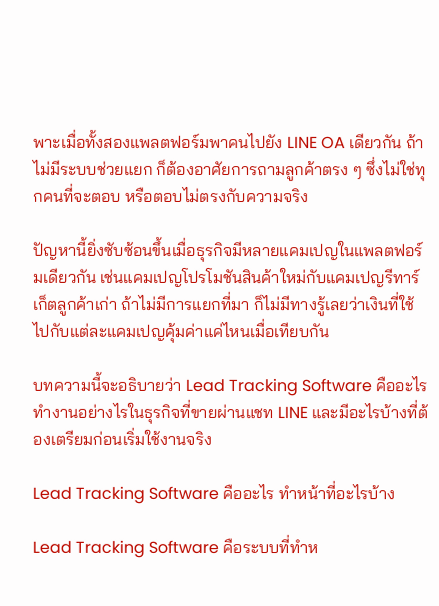พาะเมื่อทั้งสองแพลตฟอร์มพาคนไปยัง LINE OA เดียวกัน ถ้าไม่มีระบบช่วยแยก ก็ต้องอาศัยการถามลูกค้าตรง ๆ ซึ่งไม่ใช่ทุกคนที่จะตอบ หรือตอบไม่ตรงกับความจริง

ปัญหานี้ยิ่งซับซ้อนขึ้นเมื่อธุรกิจมีหลายแคมเปญในแพลตฟอร์มเดียวกัน เช่นแคมเปญโปรโมชันสินค้าใหม่กับแคมเปญรีทาร์เก็ตลูกค้าเก่า ถ้าไม่มีการแยกที่มา ก็ไม่มีทางรู้เลยว่าเงินที่ใช้ไปกับแต่ละแคมเปญคุ้มค่าแค่ไหนเมื่อเทียบกัน

บทความนี้จะอธิบายว่า Lead Tracking Software คืออะไร ทำงานอย่างไรในธุรกิจที่ขายผ่านแชท LINE และมีอะไรบ้างที่ต้องเตรียมก่อนเริ่มใช้งานจริง

Lead Tracking Software คืออะไร ทำหน้าที่อะไรบ้าง

Lead Tracking Software คือระบบที่ทำห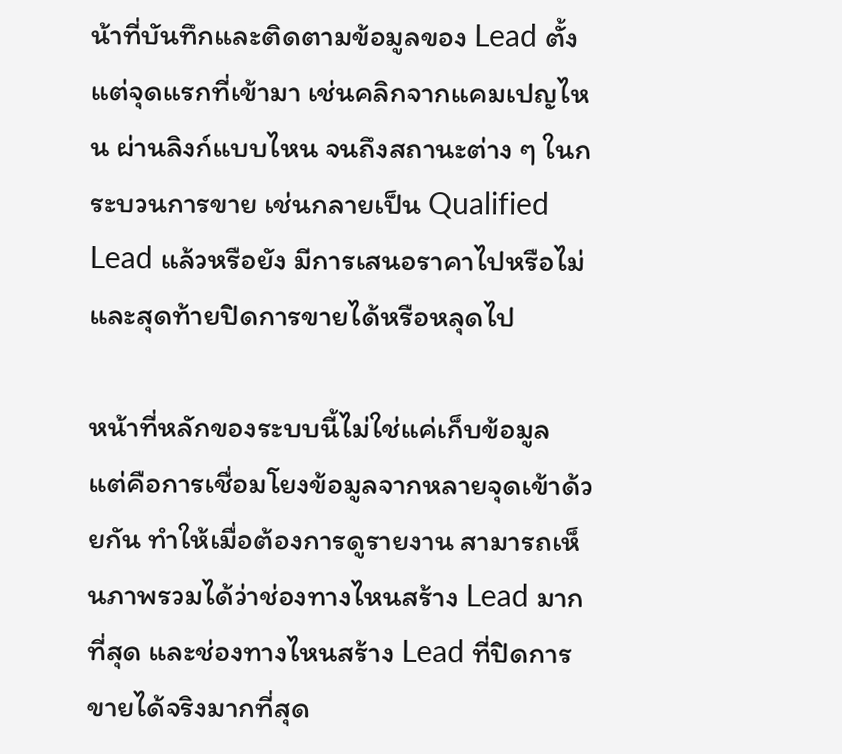น้าที่บันทึกและติดตามข้อมูลของ Lead ตั้งแต่จุดแรกที่เข้ามา เช่นคลิกจากแคมเปญไหน ผ่านลิงก์แบบไหน จนถึงสถานะต่าง ๆ ในกระบวนการขาย เช่นกลายเป็น Qualified Lead แล้วหรือยัง มีการเสนอราคาไปหรือไม่ และสุดท้ายปิดการขายได้หรือหลุดไป

หน้าที่หลักของระบบนี้ไม่ใช่แค่เก็บข้อมูล แต่คือการเชื่อมโยงข้อมูลจากหลายจุดเข้าด้วยกัน ทำให้เมื่อต้องการดูรายงาน สามารถเห็นภาพรวมได้ว่าช่องทางไหนสร้าง Lead มากที่สุด และช่องทางไหนสร้าง Lead ที่ปิดการขายได้จริงมากที่สุด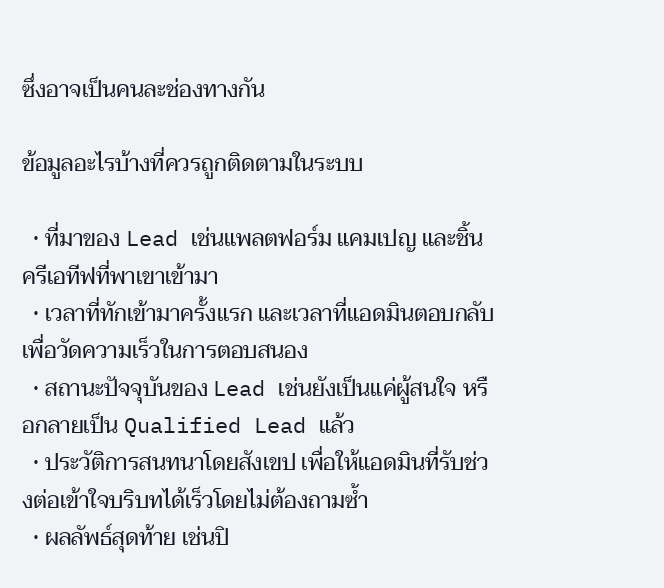ซึ่งอาจเป็นคนละช่องทางกัน

ข้อมูลอะไรบ้างที่ควรถูกติดตามในระบบ

  • ที่มาของ Lead เช่นแพลตฟอร์ม แคมเปญ และชิ้นครีเอทีฟที่พาเขาเข้ามา
  • เวลาที่ทักเข้ามาครั้งแรก และเวลาที่แอดมินตอบกลับ เพื่อวัดความเร็วในการตอบสนอง
  • สถานะปัจจุบันของ Lead เช่นยังเป็นแค่ผู้สนใจ หรือกลายเป็น Qualified Lead แล้ว
  • ประวัติการสนทนาโดยสังเขป เพื่อให้แอดมินที่รับช่วงต่อเข้าใจบริบทได้เร็วโดยไม่ต้องถามซ้ำ
  • ผลลัพธ์สุดท้าย เช่นปิ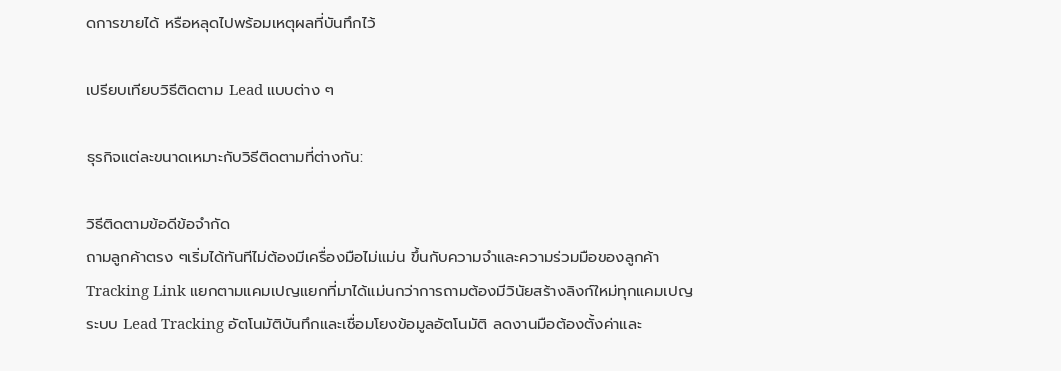ดการขายได้ หรือหลุดไปพร้อมเหตุผลที่บันทึกไว้

เปรียบเทียบวิธีติดตาม Lead แบบต่าง ๆ

ธุรกิจแต่ละขนาดเหมาะกับวิธีติดตามที่ต่างกัน:

วิธีติดตามข้อดีข้อจำกัด
ถามลูกค้าตรง ๆเริ่มได้ทันทีไม่ต้องมีเครื่องมือไม่แม่น ขึ้นกับความจำและความร่วมมือของลูกค้า
Tracking Link แยกตามแคมเปญแยกที่มาได้แม่นกว่าการถามต้องมีวินัยสร้างลิงก์ใหม่ทุกแคมเปญ
ระบบ Lead Tracking อัตโนมัติบันทึกและเชื่อมโยงข้อมูลอัตโนมัติ ลดงานมือต้องตั้งค่าและ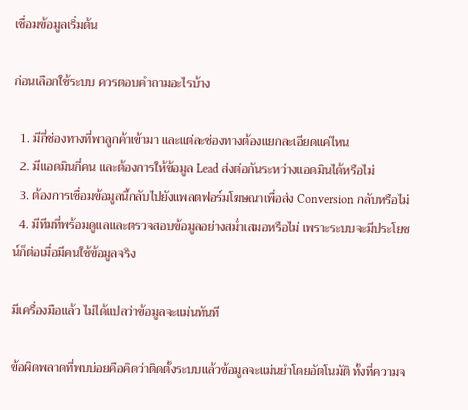เชื่อมข้อมูลเริ่มต้น

ก่อนเลือกใช้ระบบ ควรตอบคำถามอะไรบ้าง

  1. มีกี่ช่องทางที่พาลูกค้าเข้ามา และแต่ละช่องทางต้องแยกละเอียดแค่ไหน
  2. มีแอดมินกี่คน และต้องการให้ข้อมูล Lead ส่งต่อกันระหว่างแอดมินได้หรือไม่
  3. ต้องการเชื่อมข้อมูลนี้กลับไปยังแพลตฟอร์มโฆษณาเพื่อส่ง Conversion กลับหรือไม่
  4. มีทีมที่พร้อมดูแลและตรวจสอบข้อมูลอย่างสม่ำเสมอหรือไม่ เพราะระบบจะมีประโยชน์ก็ต่อเมื่อมีคนใช้ข้อมูลจริง

มีเครื่องมือแล้ว ไม่ได้แปลว่าข้อมูลจะแม่นทันที

ข้อผิดพลาดที่พบบ่อยคือคิดว่าติดตั้งระบบแล้วข้อมูลจะแม่นยำโดยอัตโนมัติ ทั้งที่ความจ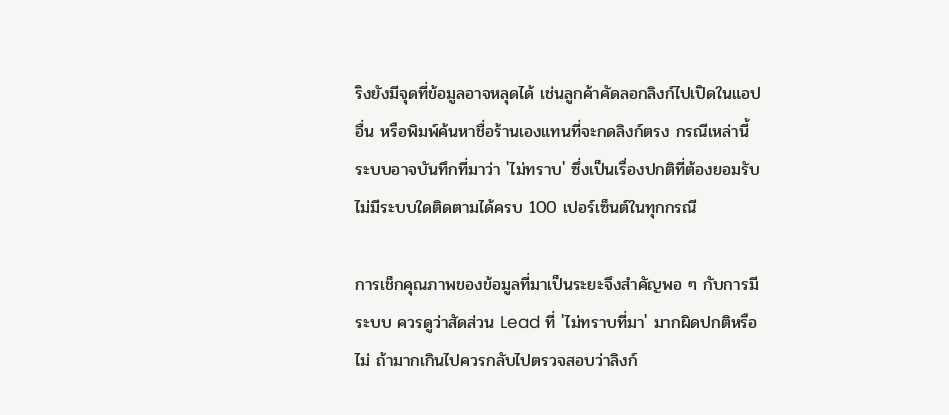ริงยังมีจุดที่ข้อมูลอาจหลุดได้ เช่นลูกค้าคัดลอกลิงก์ไปเปิดในแอปอื่น หรือพิมพ์ค้นหาชื่อร้านเองแทนที่จะกดลิงก์ตรง กรณีเหล่านี้ระบบอาจบันทึกที่มาว่า 'ไม่ทราบ' ซึ่งเป็นเรื่องปกติที่ต้องยอมรับ ไม่มีระบบใดติดตามได้ครบ 100 เปอร์เซ็นต์ในทุกกรณี

การเช็กคุณภาพของข้อมูลที่มาเป็นระยะจึงสำคัญพอ ๆ กับการมีระบบ ควรดูว่าสัดส่วน Lead ที่ 'ไม่ทราบที่มา' มากผิดปกติหรือไม่ ถ้ามากเกินไปควรกลับไปตรวจสอบว่าลิงก์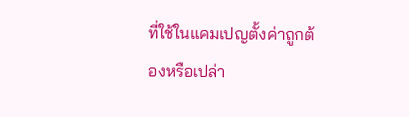ที่ใช้ในแคมเปญตั้งค่าถูกต้องหรือเปล่า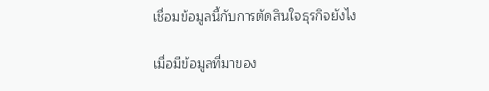เชื่อมข้อมูลนี้กับการตัดสินใจธุรกิจยังไง

เมื่อมีข้อมูลที่มาของ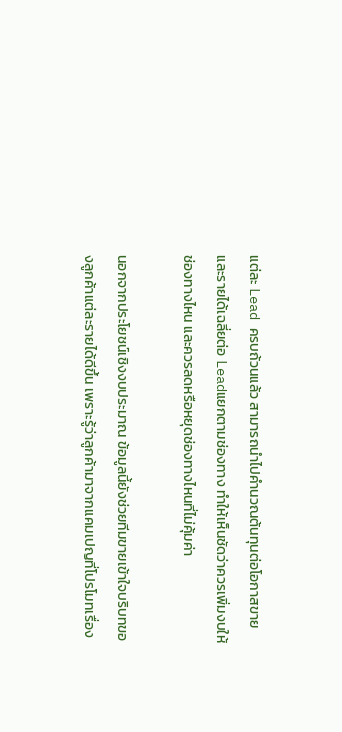แต่ละ Lead ครบถ้วนแล้ว สามารถนำไปคำนวณต้นทุนต่อโอกาสขายและรายได้เฉลี่ยต่อ Leadแยกตามช่องทาง ทำให้เห็นชัดว่าควรเพิ่มงบให้ช่องทางไหน และควรลดหรือหยุดช่องทางไหนที่ไม่คุ้มค่า

นอกจากประโยชน์เชิงงบประมาณ ข้อมูลนี้ยังช่วยทีมขายเข้าใจบริบทของลูกค้าแต่ละรายได้ดีขึ้น เพราะรู้ว่าลูกค้ามาจากแคมเปญที่โปรโมทเรื่อง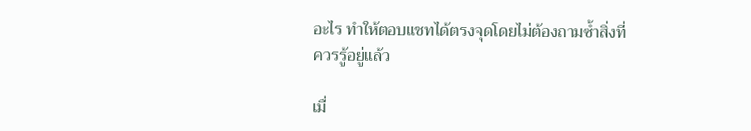อะไร ทำให้ตอบแชทได้ตรงจุดโดยไม่ต้องถามซ้ำสิ่งที่ควรรู้อยู่แล้ว

เมื่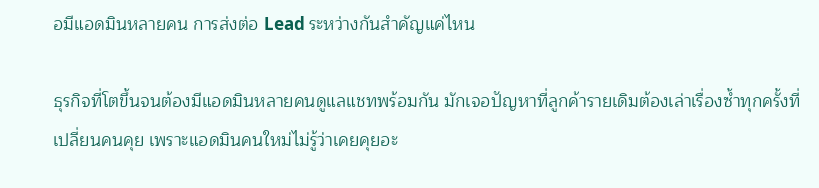อมีแอดมินหลายคน การส่งต่อ Lead ระหว่างกันสำคัญแค่ไหน

ธุรกิจที่โตขึ้นจนต้องมีแอดมินหลายคนดูแลแชทพร้อมกัน มักเจอปัญหาที่ลูกค้ารายเดิมต้องเล่าเรื่องซ้ำทุกครั้งที่เปลี่ยนคนคุย เพราะแอดมินคนใหม่ไม่รู้ว่าเคยคุยอะ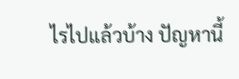ไรไปแล้วบ้าง ปัญหานี้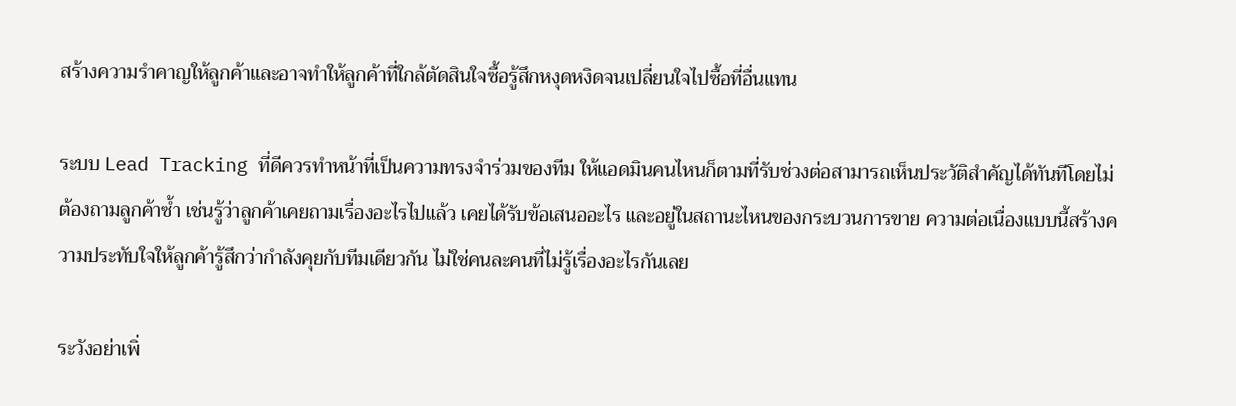สร้างความรำคาญให้ลูกค้าและอาจทำให้ลูกค้าที่ใกล้ตัดสินใจซื้อรู้สึกหงุดหงิดจนเปลี่ยนใจไปซื้อที่อื่นแทน

ระบบ Lead Tracking ที่ดีควรทำหน้าที่เป็นความทรงจำร่วมของทีม ให้แอดมินคนไหนก็ตามที่รับช่วงต่อสามารถเห็นประวัติสำคัญได้ทันทีโดยไม่ต้องถามลูกค้าซ้ำ เช่นรู้ว่าลูกค้าเคยถามเรื่องอะไรไปแล้ว เคยได้รับข้อเสนออะไร และอยู่ในสถานะไหนของกระบวนการขาย ความต่อเนื่องแบบนี้สร้างความประทับใจให้ลูกค้ารู้สึกว่ากำลังคุยกับทีมเดียวกัน ไม่ใช่คนละคนที่ไม่รู้เรื่องอะไรกันเลย

ระวังอย่าเพิ่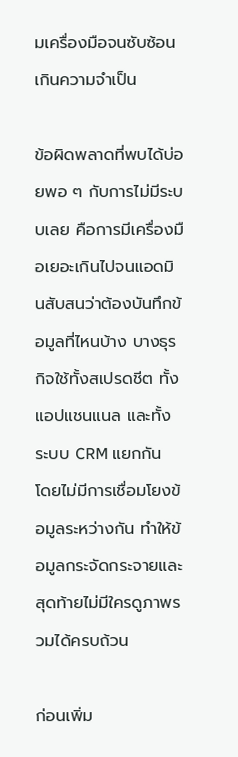มเครื่องมือจนซับซ้อนเกินความจำเป็น

ข้อผิดพลาดที่พบได้บ่อยพอ ๆ กับการไม่มีระบบเลย คือการมีเครื่องมือเยอะเกินไปจนแอดมินสับสนว่าต้องบันทึกข้อมูลที่ไหนบ้าง บางธุรกิจใช้ทั้งสเปรดชีต ทั้งแอปแชนแนล และทั้งระบบ CRM แยกกัน โดยไม่มีการเชื่อมโยงข้อมูลระหว่างกัน ทำให้ข้อมูลกระจัดกระจายและสุดท้ายไม่มีใครดูภาพรวมได้ครบถ้วน

ก่อนเพิ่ม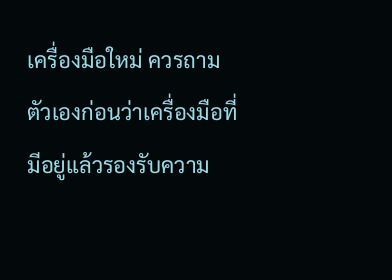เครื่องมือใหม่ ควรถามตัวเองก่อนว่าเครื่องมือที่มีอยู่แล้วรองรับความ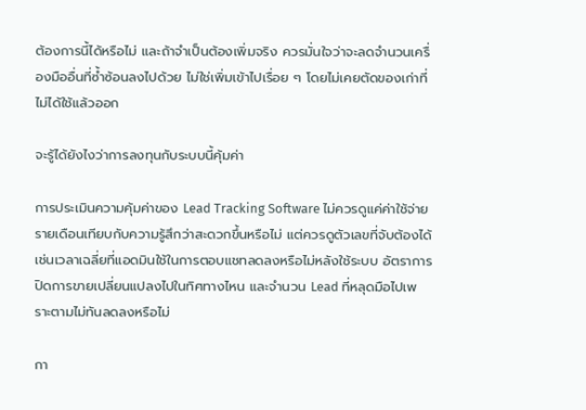ต้องการนี้ได้หรือไม่ และถ้าจำเป็นต้องเพิ่มจริง ควรมั่นใจว่าจะลดจำนวนเครื่องมืออื่นที่ซ้ำซ้อนลงไปด้วย ไม่ใช่เพิ่มเข้าไปเรื่อย ๆ โดยไม่เคยตัดของเก่าที่ไม่ได้ใช้แล้วออก

จะรู้ได้ยังไงว่าการลงทุนกับระบบนี้คุ้มค่า

การประเมินความคุ้มค่าของ Lead Tracking Software ไม่ควรดูแค่ค่าใช้จ่ายรายเดือนเทียบกับความรู้สึกว่าสะดวกขึ้นหรือไม่ แต่ควรดูตัวเลขที่จับต้องได้ เช่นเวลาเฉลี่ยที่แอดมินใช้ในการตอบแชทลดลงหรือไม่หลังใช้ระบบ อัตราการปิดการขายเปลี่ยนแปลงไปในทิศทางไหน และจำนวน Lead ที่หลุดมือไปเพราะตามไม่ทันลดลงหรือไม่

กา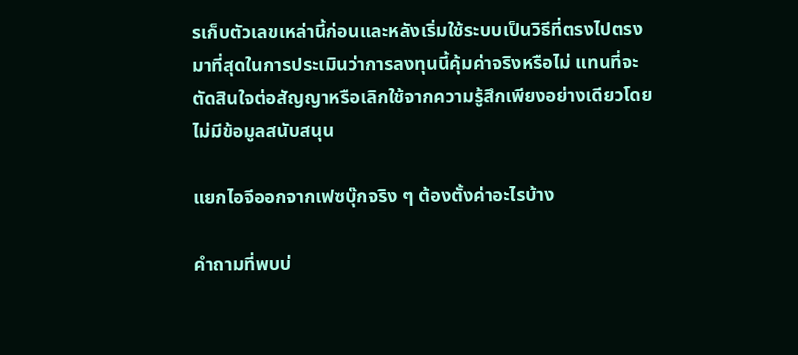รเก็บตัวเลขเหล่านี้ก่อนและหลังเริ่มใช้ระบบเป็นวิธีที่ตรงไปตรงมาที่สุดในการประเมินว่าการลงทุนนี้คุ้มค่าจริงหรือไม่ แทนที่จะตัดสินใจต่อสัญญาหรือเลิกใช้จากความรู้สึกเพียงอย่างเดียวโดยไม่มีข้อมูลสนับสนุน

แยกไอจีออกจากเฟซบุ๊กจริง ๆ ต้องตั้งค่าอะไรบ้าง

คำถามที่พบบ่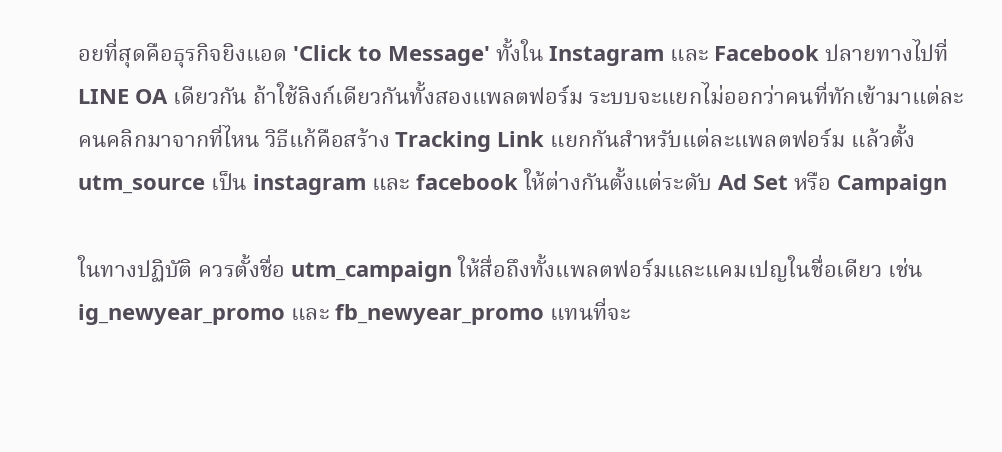อยที่สุดคือธุรกิจยิงแอด 'Click to Message' ทั้งใน Instagram และ Facebook ปลายทางไปที่ LINE OA เดียวกัน ถ้าใช้ลิงก์เดียวกันทั้งสองแพลตฟอร์ม ระบบจะแยกไม่ออกว่าคนที่ทักเข้ามาแต่ละคนคลิกมาจากที่ไหน วิธีแก้คือสร้าง Tracking Link แยกกันสำหรับแต่ละแพลตฟอร์ม แล้วตั้ง utm_source เป็น instagram และ facebook ให้ต่างกันตั้งแต่ระดับ Ad Set หรือ Campaign

ในทางปฏิบัติ ควรตั้งชื่อ utm_campaign ให้สื่อถึงทั้งแพลตฟอร์มและแคมเปญในชื่อเดียว เช่น ig_newyear_promo และ fb_newyear_promo แทนที่จะ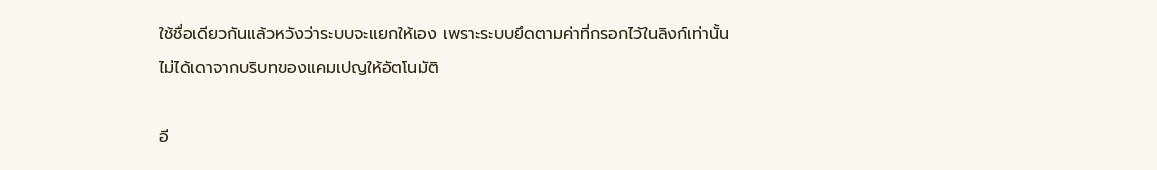ใช้ชื่อเดียวกันแล้วหวังว่าระบบจะแยกให้เอง เพราะระบบยึดตามค่าที่กรอกไว้ในลิงก์เท่านั้น ไม่ได้เดาจากบริบทของแคมเปญให้อัตโนมัติ

อี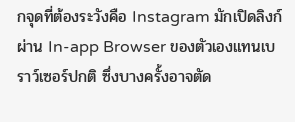กจุดที่ต้องระวังคือ Instagram มักเปิดลิงก์ผ่าน In-app Browser ของตัวเองแทนเบราว์เซอร์ปกติ ซึ่งบางครั้งอาจตัด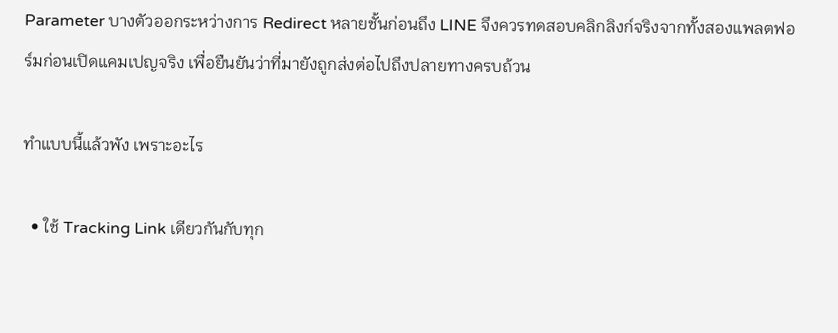Parameter บางตัวออกระหว่างการ Redirect หลายชั้นก่อนถึง LINE จึงควรทดสอบคลิกลิงก์จริงจากทั้งสองแพลตฟอร์มก่อนเปิดแคมเปญจริง เพื่อยืนยันว่าที่มายังถูกส่งต่อไปถึงปลายทางครบถ้วน

ทำแบบนี้แล้วพัง เพราะอะไร

  • ใช้ Tracking Link เดียวกันกับทุก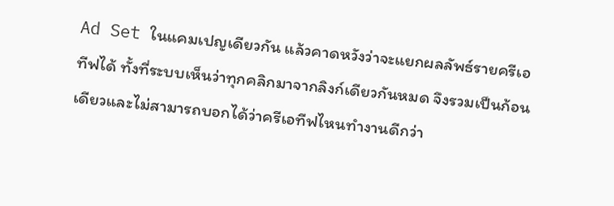Ad Set ในแคมเปญเดียวกัน แล้วคาดหวังว่าจะแยกผลลัพธ์รายครีเอทีฟได้ ทั้งที่ระบบเห็นว่าทุกคลิกมาจากลิงก์เดียวกันหมด จึงรวมเป็นก้อนเดียวและไม่สามารถบอกได้ว่าครีเอทีฟไหนทำงานดีกว่า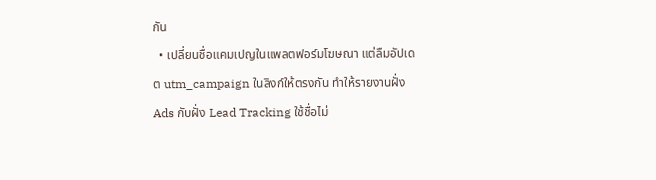กัน
  • เปลี่ยนชื่อแคมเปญในแพลตฟอร์มโฆษณา แต่ลืมอัปเดต utm_campaign ในลิงก์ให้ตรงกัน ทำให้รายงานฝั่ง Ads กับฝั่ง Lead Tracking ใช้ชื่อไม่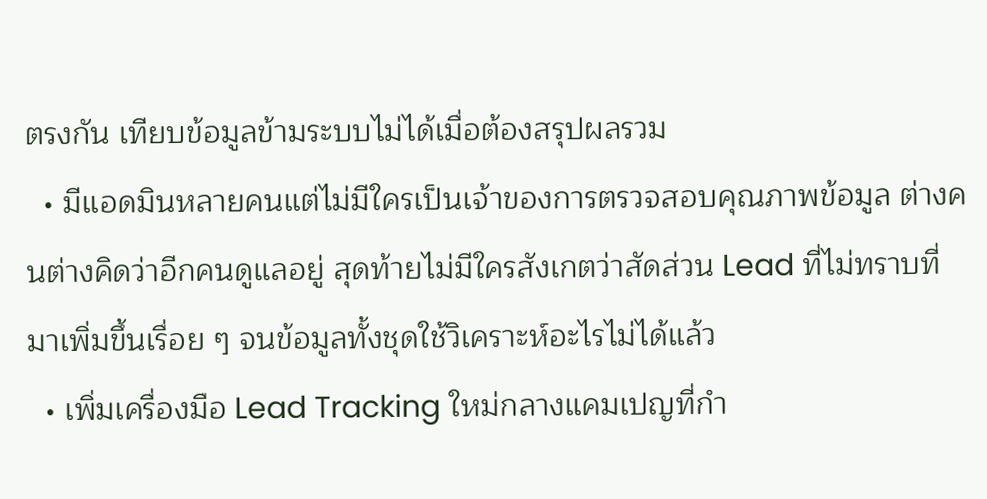ตรงกัน เทียบข้อมูลข้ามระบบไม่ได้เมื่อต้องสรุปผลรวม
  • มีแอดมินหลายคนแต่ไม่มีใครเป็นเจ้าของการตรวจสอบคุณภาพข้อมูล ต่างคนต่างคิดว่าอีกคนดูแลอยู่ สุดท้ายไม่มีใครสังเกตว่าสัดส่วน Lead ที่ไม่ทราบที่มาเพิ่มขึ้นเรื่อย ๆ จนข้อมูลทั้งชุดใช้วิเคราะห์อะไรไม่ได้แล้ว
  • เพิ่มเครื่องมือ Lead Tracking ใหม่กลางแคมเปญที่กำ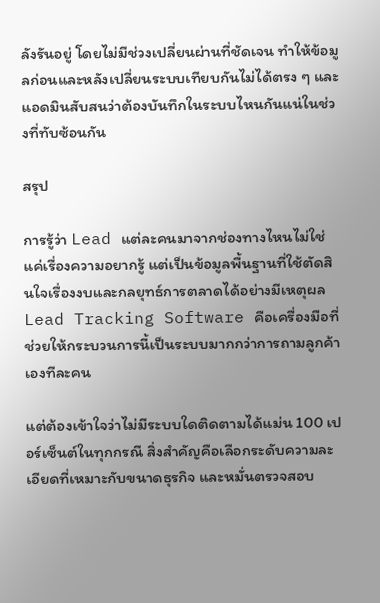ลังรันอยู่ โดยไม่มีช่วงเปลี่ยนผ่านที่ชัดเจน ทำให้ข้อมูลก่อนและหลังเปลี่ยนระบบเทียบกันไม่ได้ตรง ๆ และแอดมินสับสนว่าต้องบันทึกในระบบไหนกันแน่ในช่วงที่ทับซ้อนกัน

สรุป

การรู้ว่า Lead แต่ละคนมาจากช่องทางไหนไม่ใช่แค่เรื่องความอยากรู้ แต่เป็นข้อมูลพื้นฐานที่ใช้ตัดสินใจเรื่องงบและกลยุทธ์การตลาดได้อย่างมีเหตุผล Lead Tracking Software คือเครื่องมือที่ช่วยให้กระบวนการนี้เป็นระบบมากกว่าการถามลูกค้าเองทีละคน

แต่ต้องเข้าใจว่าไม่มีระบบใดติดตามได้แม่น 100 เปอร์เซ็นต์ในทุกกรณี สิ่งสำคัญคือเลือกระดับความละเอียดที่เหมาะกับขนาดธุรกิจ และหมั่นตรวจสอบ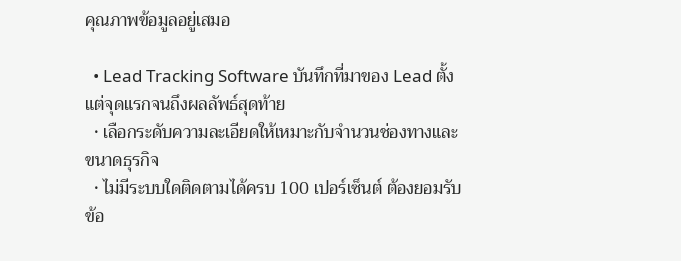คุณภาพข้อมูลอยู่เสมอ

  • Lead Tracking Software บันทึกที่มาของ Lead ตั้งแต่จุดแรกจนถึงผลลัพธ์สุดท้าย
  • เลือกระดับความละเอียดให้เหมาะกับจำนวนช่องทางและขนาดธุรกิจ
  • ไม่มีระบบใดติดตามได้ครบ 100 เปอร์เซ็นต์ ต้องยอมรับข้อ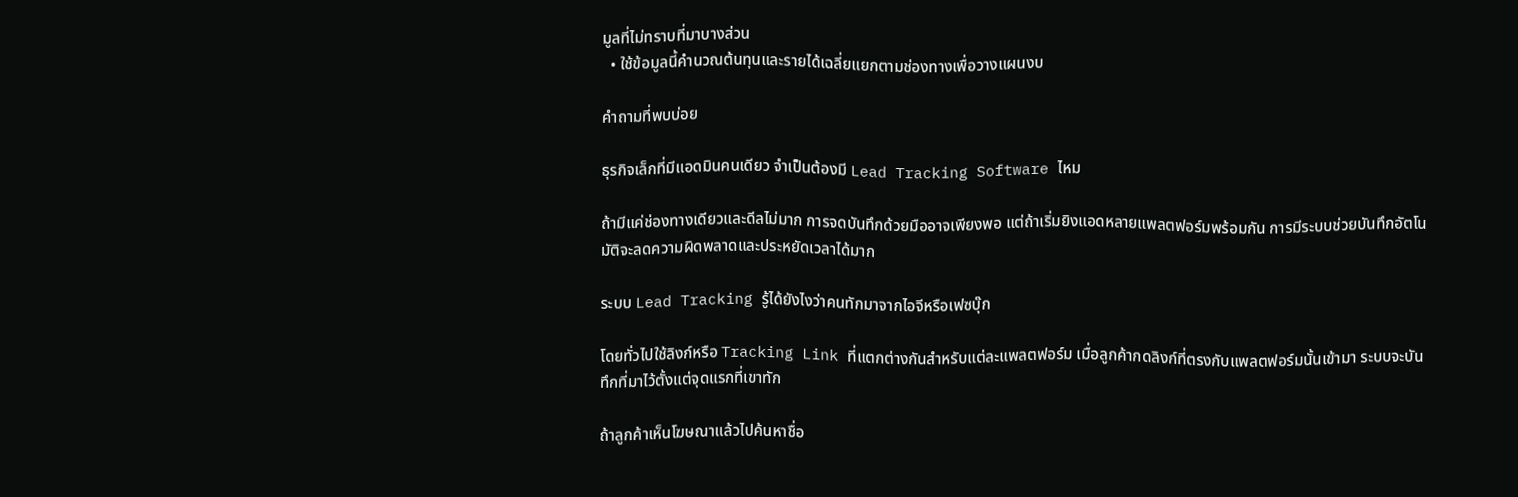มูลที่ไม่ทราบที่มาบางส่วน
  • ใช้ข้อมูลนี้คำนวณต้นทุนและรายได้เฉลี่ยแยกตามช่องทางเพื่อวางแผนงบ

คำถามที่พบบ่อย

ธุรกิจเล็กที่มีแอดมินคนเดียว จำเป็นต้องมี Lead Tracking Software ไหม

ถ้ามีแค่ช่องทางเดียวและดีลไม่มาก การจดบันทึกด้วยมืออาจเพียงพอ แต่ถ้าเริ่มยิงแอดหลายแพลตฟอร์มพร้อมกัน การมีระบบช่วยบันทึกอัตโนมัติจะลดความผิดพลาดและประหยัดเวลาได้มาก

ระบบ Lead Tracking รู้ได้ยังไงว่าคนทักมาจากไอจีหรือเฟซบุ๊ก

โดยทั่วไปใช้ลิงก์หรือ Tracking Link ที่แตกต่างกันสำหรับแต่ละแพลตฟอร์ม เมื่อลูกค้ากดลิงก์ที่ตรงกับแพลตฟอร์มนั้นเข้ามา ระบบจะบันทึกที่มาไว้ตั้งแต่จุดแรกที่เขาทัก

ถ้าลูกค้าเห็นโฆษณาแล้วไปค้นหาชื่อ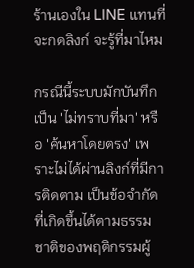ร้านเองใน LINE แทนที่จะกดลิงก์ จะรู้ที่มาไหม

กรณีนี้ระบบมักบันทึกเป็น 'ไม่ทราบที่มา' หรือ 'ค้นหาโดยตรง' เพราะไม่ได้ผ่านลิงก์ที่มีการติดตาม เป็นข้อจำกัดที่เกิดขึ้นได้ตามธรรมชาติของพฤติกรรมผู้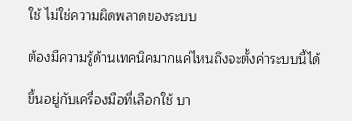ใช้ ไม่ใช่ความผิดพลาดของระบบ

ต้องมีความรู้ด้านเทคนิคมากแค่ไหนถึงจะตั้งค่าระบบนี้ได้

ขึ้นอยู่กับเครื่องมือที่เลือกใช้ บา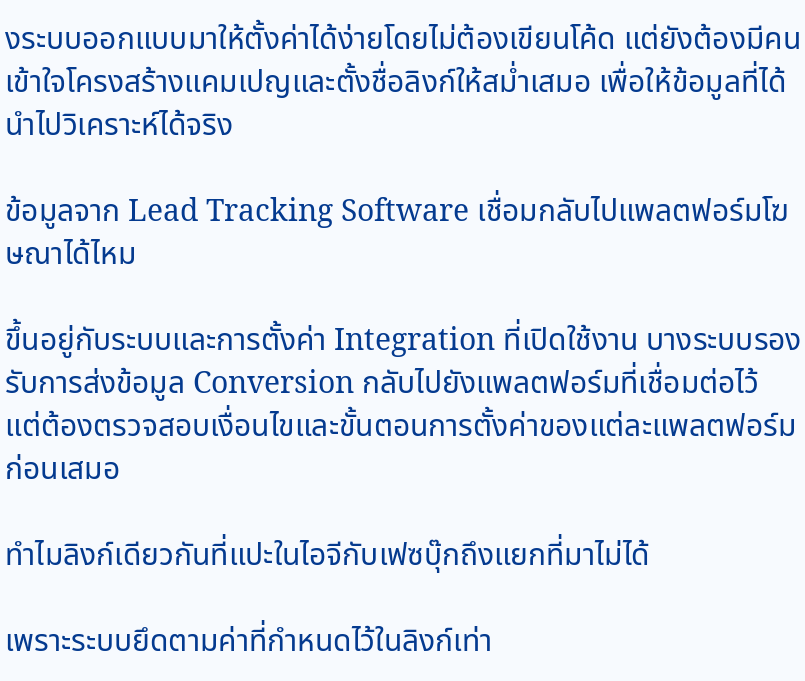งระบบออกแบบมาให้ตั้งค่าได้ง่ายโดยไม่ต้องเขียนโค้ด แต่ยังต้องมีคนเข้าใจโครงสร้างแคมเปญและตั้งชื่อลิงก์ให้สม่ำเสมอ เพื่อให้ข้อมูลที่ได้นำไปวิเคราะห์ได้จริง

ข้อมูลจาก Lead Tracking Software เชื่อมกลับไปแพลตฟอร์มโฆษณาได้ไหม

ขึ้นอยู่กับระบบและการตั้งค่า Integration ที่เปิดใช้งาน บางระบบรองรับการส่งข้อมูล Conversion กลับไปยังแพลตฟอร์มที่เชื่อมต่อไว้ แต่ต้องตรวจสอบเงื่อนไขและขั้นตอนการตั้งค่าของแต่ละแพลตฟอร์มก่อนเสมอ

ทำไมลิงก์เดียวกันที่แปะในไอจีกับเฟซบุ๊กถึงแยกที่มาไม่ได้

เพราะระบบยึดตามค่าที่กำหนดไว้ในลิงก์เท่า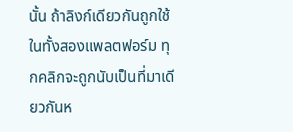นั้น ถ้าลิงก์เดียวกันถูกใช้ในทั้งสองแพลตฟอร์ม ทุกคลิกจะถูกนับเป็นที่มาเดียวกันห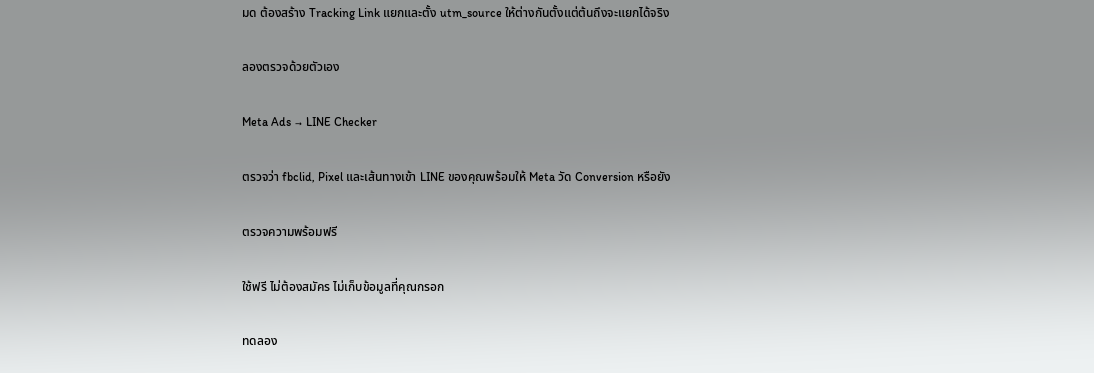มด ต้องสร้าง Tracking Link แยกและตั้ง utm_source ให้ต่างกันตั้งแต่ต้นถึงจะแยกได้จริง

ลองตรวจด้วยตัวเอง

Meta Ads → LINE Checker

ตรวจว่า fbclid, Pixel และเส้นทางเข้า LINE ของคุณพร้อมให้ Meta วัด Conversion หรือยัง

ตรวจความพร้อมฟรี

ใช้ฟรี ไม่ต้องสมัคร ไม่เก็บข้อมูลที่คุณกรอก

ทดลอง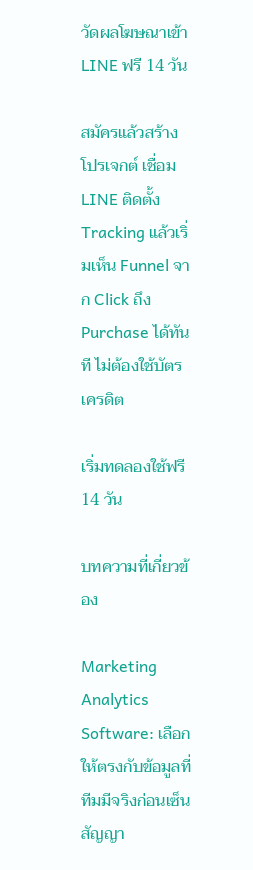วัดผลโฆษณาเข้า LINE ฟรี 14 วัน

สมัครแล้วสร้างโปรเจกต์ เชื่อม LINE ติดตั้ง Tracking แล้วเริ่มเห็น Funnel จาก Click ถึง Purchase ได้ทันที ไม่ต้องใช้บัตรเครดิต

เริ่มทดลองใช้ฟรี 14 วัน

บทความที่เกี่ยวข้อง

Marketing Analytics Software: เลือกให้ตรงกับข้อมูลที่ทีมมีจริงก่อนเซ็นสัญญา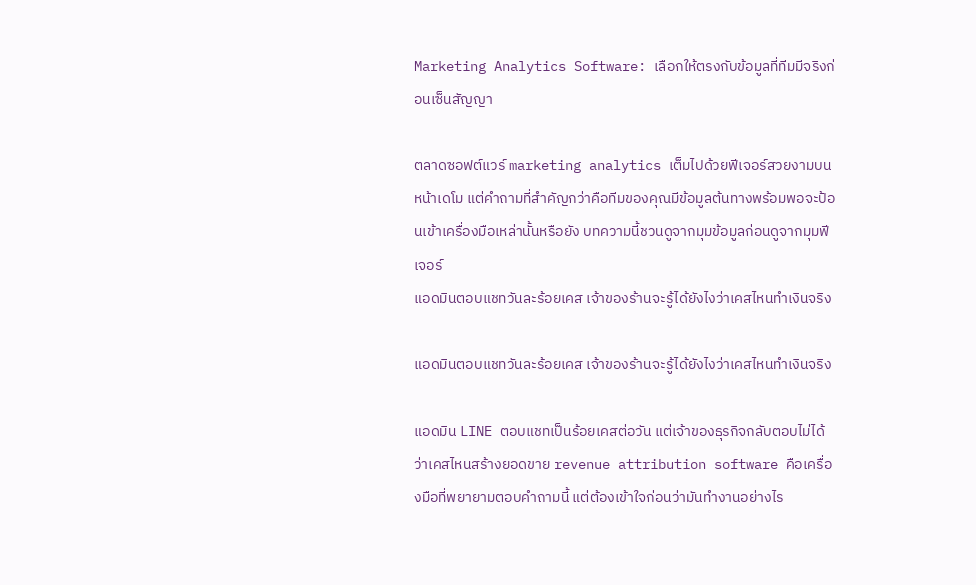Marketing Analytics Software: เลือกให้ตรงกับข้อมูลที่ทีมมีจริงก่อนเซ็นสัญญา

ตลาดซอฟต์แวร์ marketing analytics เต็มไปด้วยฟีเจอร์สวยงามบนหน้าเดโม แต่คำถามที่สำคัญกว่าคือทีมของคุณมีข้อมูลต้นทางพร้อมพอจะป้อนเข้าเครื่องมือเหล่านั้นหรือยัง บทความนี้ชวนดูจากมุมข้อมูลก่อนดูจากมุมฟีเจอร์
แอดมินตอบแชทวันละร้อยเคส เจ้าของร้านจะรู้ได้ยังไงว่าเคสไหนทำเงินจริง

แอดมินตอบแชทวันละร้อยเคส เจ้าของร้านจะรู้ได้ยังไงว่าเคสไหนทำเงินจริง

แอดมิน LINE ตอบแชทเป็นร้อยเคสต่อวัน แต่เจ้าของธุรกิจกลับตอบไม่ได้ว่าเคสไหนสร้างยอดขาย revenue attribution software คือเครื่องมือที่พยายามตอบคำถามนี้ แต่ต้องเข้าใจก่อนว่ามันทำงานอย่างไร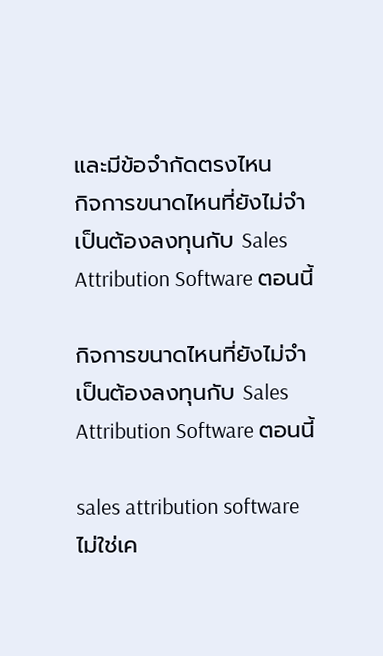และมีข้อจำกัดตรงไหน
กิจการขนาดไหนที่ยังไม่จำเป็นต้องลงทุนกับ Sales Attribution Software ตอนนี้

กิจการขนาดไหนที่ยังไม่จำเป็นต้องลงทุนกับ Sales Attribution Software ตอนนี้

sales attribution software ไม่ใช่เค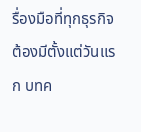รื่องมือที่ทุกธุรกิจต้องมีตั้งแต่วันแรก บทค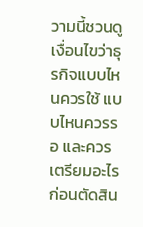วามนี้ชวนดูเงื่อนไขว่าธุรกิจแบบไหนควรใช้ แบบไหนควรรอ และควรเตรียมอะไรก่อนตัดสิน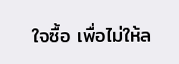ใจซื้อ เพื่อไม่ให้ล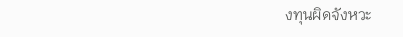งทุนผิดจังหวะ